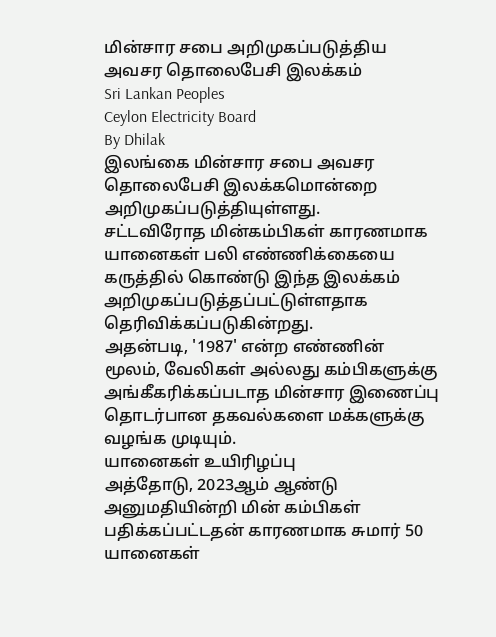மின்சார சபை அறிமுகப்படுத்திய அவசர தொலைபேசி இலக்கம்
Sri Lankan Peoples
Ceylon Electricity Board
By Dhilak
இலங்கை மின்சார சபை அவசர தொலைபேசி இலக்கமொன்றை அறிமுகப்படுத்தியுள்ளது.
சட்டவிரோத மின்கம்பிகள் காரணமாக யானைகள் பலி எண்ணிக்கையை கருத்தில் கொண்டு இந்த இலக்கம் அறிமுகப்படுத்தப்பட்டுள்ளதாக தெரிவிக்கப்படுகின்றது.
அதன்படி, '1987' என்ற எண்ணின் மூலம், வேலிகள் அல்லது கம்பிகளுக்கு அங்கீகரிக்கப்படாத மின்சார இணைப்பு தொடர்பான தகவல்களை மக்களுக்கு வழங்க முடியும்.
யானைகள் உயிரிழப்பு
அத்தோடு, 2023ஆம் ஆண்டு அனுமதியின்றி மின் கம்பிகள் பதிக்கப்பட்டதன் காரணமாக சுமார் 50 யானைகள்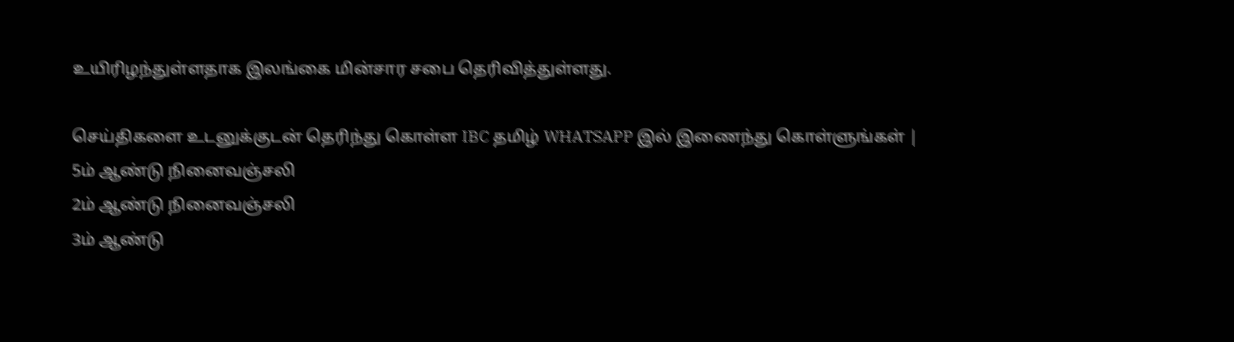உயிரிழந்துள்ளதாக இலங்கை மின்சார சபை தெரிவித்துள்ளது.

செய்திகளை உடனுக்குடன் தெரிந்து கொள்ள IBC தமிழ் WHATSAPP இல் இணைந்து கொள்ளுங்கள் |
5ம் ஆண்டு நினைவஞ்சலி
2ம் ஆண்டு நினைவஞ்சலி
3ம் ஆண்டு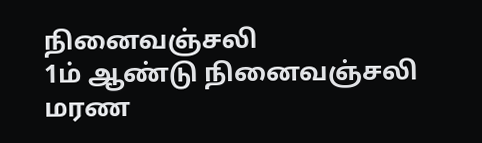நினைவஞ்சலி
1ம் ஆண்டு நினைவஞ்சலி
மரண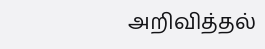அறிவித்தல்